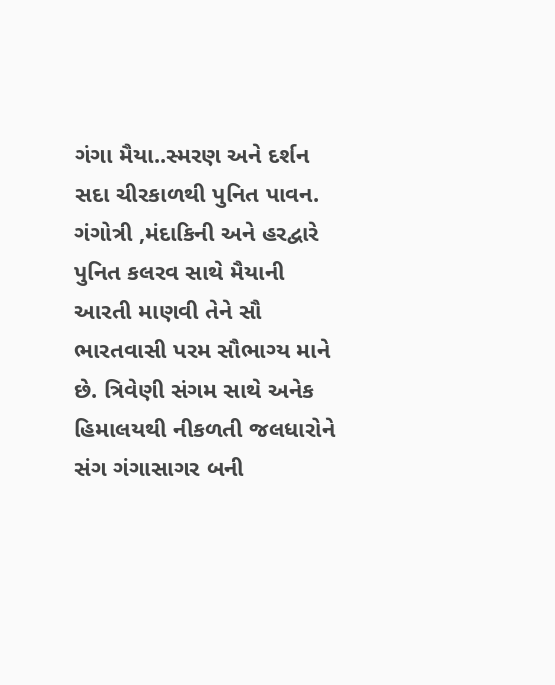ગંગા મૈયા..સ્મરણ અને દર્શન સદા ચીરકાળથી પુનિત પાવન.
ગંગોત્રી ,મંદાકિની અને હરદ્વારે પુનિત કલરવ સાથે મૈયાની આરતી માણવી તેને સૌ ભારતવાસી પરમ સૌભાગ્ય માને છે. ત્રિવેણી સંગમ સાથે અનેક હિમાલયથી નીકળતી જલધારોને સંગ ગંગાસાગર બની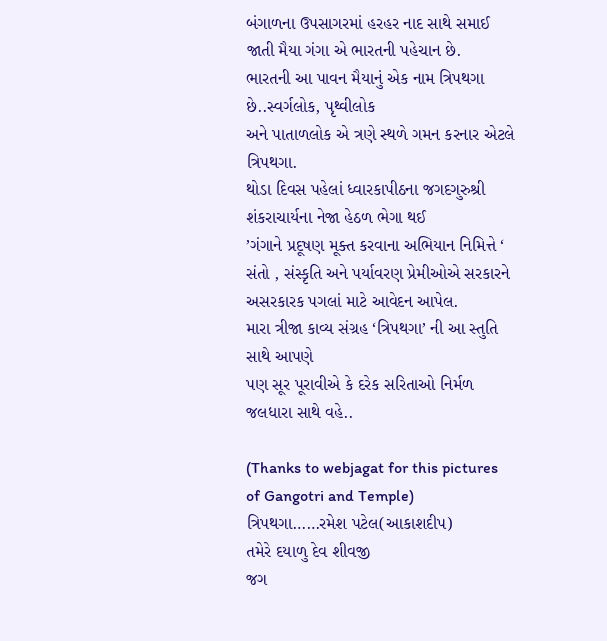બંગાળના ઉપસાગરમાં હરહર નાદ સાથે સમાઈ જાતી મૈયા ગંગા એ ભારતની પહેચાન છે.
ભારતની આ પાવન મૈયાનું એક નામ ત્રિપથગા છે..સ્વર્ગલોક, પૃથ્વીલોક
અને પાતાળલોક એ ત્રણે સ્થળે ગમન કરનાર એટલે ત્રિપથગા.
થોડા દિવસ પહેલાં ધ્વારકાપીઠના જગદગુરુશ્રી શંકરાચાર્યના નેજા હેઠળ ભેગા થઈ
’ગંગાને પ્રદૂષણ મૂક્ત કરવાના અભિયાન નિમિત્તે ‘ સંતો , સંસ્કૃતિ અને પર્યાવરણ પ્રેમીઓએ સરકારને
અસરકારક પગલાં માટે આવેદન આપેલ.
મારા ત્રીજા કાવ્ય સંગ્રહ ‘ત્રિપથગા’ ની આ સ્તુતિ સાથે આપણે
પણ સૂર પૂરાવીએ કે દરેક સરિતાઓ નિર્મળ જલધારા સાથે વહે..

(Thanks to webjagat for this pictures of Gangotri and Temple)
ત્રિપથગા……રમેશ પટેલ(આકાશદીપ)
તમેરે દયાળુ દેવ શીવજી
જગ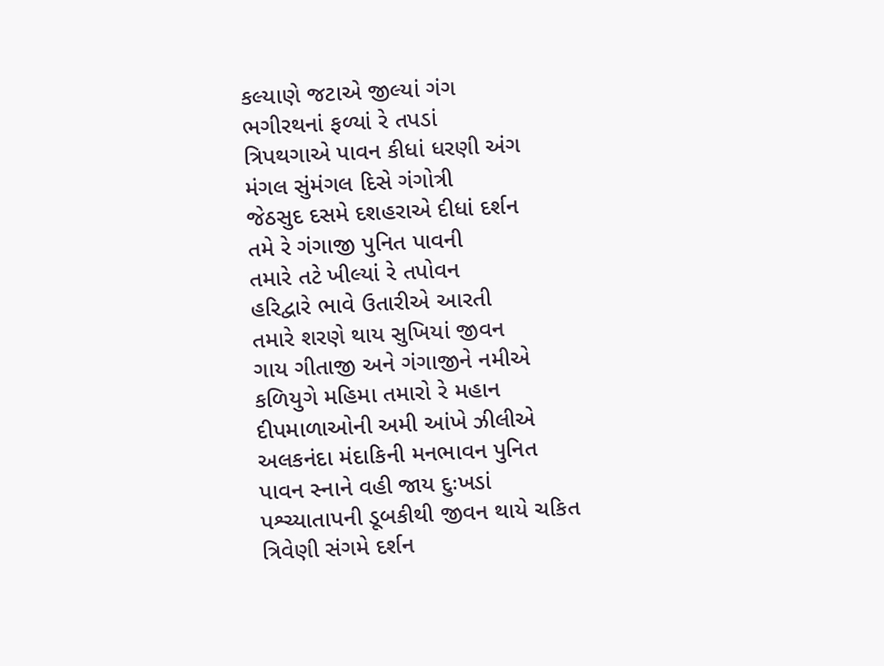કલ્યાણે જટાએ જીલ્યાં ગંગ
ભગીરથનાં ફળ્યાં રે તપડાં
ત્રિપથગાએ પાવન કીધાં ધરણી અંગ
મંગલ સુંમંગલ દિસે ગંગોત્રી
જેઠસુદ દસમે દશહરાએ દીધાં દર્શન
તમે રે ગંગાજી પુનિત પાવની
તમારે તટે ખીલ્યાં રે તપોવન
હરિદ્વારે ભાવે ઉતારીએ આરતી
તમારે શરણે થાય સુખિયાં જીવન
ગાય ગીતાજી અને ગંગાજીને નમીએ
કળિયુગે મહિમા તમારો રે મહાન
દીપમાળાઓની અમી આંખે ઝીલીએ
અલકનંદા મંદાકિની મનભાવન પુનિત
પાવન સ્નાને વહી જાય દુઃખડાં
પશ્ચ્યાતાપની ડૂબકીથી જીવન થાયે ચકિત
ત્રિવેણી સંગમે દર્શન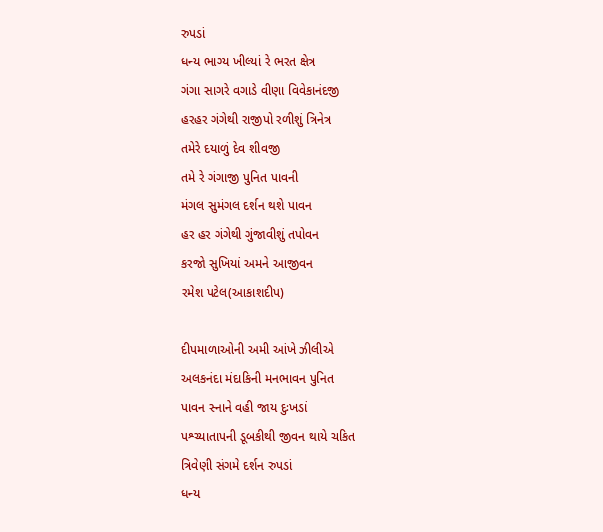રુપડાં
ધન્ય ભાગ્ય ખીલ્યાં રે ભરત ક્ષેત્ર
ગંગા સાગરે વગાડે વીણા વિવેકાનંદજી
હરહર ગંગેથી રાજીપો રળીશું ત્રિનેત્ર
તમેરે દયાળું દેવ શીવજી
તમે રે ગંગાજી પુનિત પાવની
મંગલ સુમંગલ દર્શન થશે પાવન
હર હર ગંગેથી ગુંજાવીશું તપોવન
કરજો સુખિયાં અમને આજીવન
રમેશ પટેલ(આકાશદીપ)

દીપમાળાઓની અમી આંખે ઝીલીએ
અલકનંદા મંદાકિની મનભાવન પુનિત
પાવન સ્નાને વહી જાય દુઃખડાં
પશ્ચ્યાતાપની ડૂબકીથી જીવન થાયે ચકિત
ત્રિવેણી સંગમે દર્શન રુપડાં
ધન્ય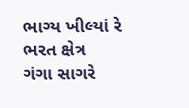ભાગ્ય ખીલ્યાં રે ભરત ક્ષેત્ર
ગંગા સાગરે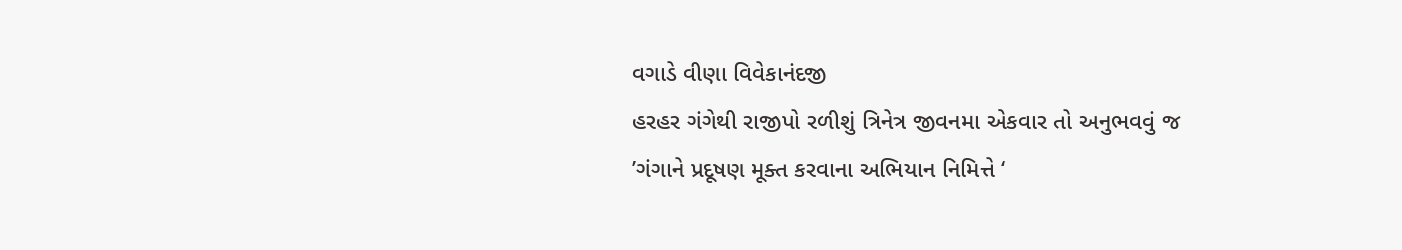વગાડે વીણા વિવેકાનંદજી
હરહર ગંગેથી રાજીપો રળીશું ત્રિનેત્ર જીવનમા એકવાર તો અનુભવવું જ
’ગંગાને પ્રદૂષણ મૂક્ત કરવાના અભિયાન નિમિત્તે ‘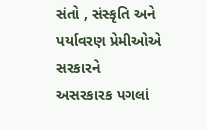સંતો , સંસ્કૃતિ અને પર્યાવરણ પ્રેમીઓએ સરકારને
અસરકારક પગલાં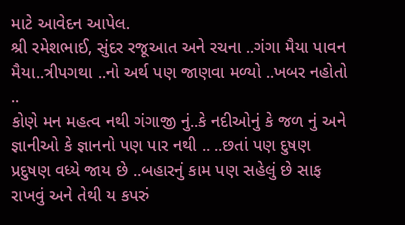માટે આવેદન આપેલ.
શ્રી રમેશભાઈ, સુંદર રજૂઆત અને રચના ..ગંગા મૈયા પાવન મૈયા..ત્રીપગથા ..નો અર્થ પણ જાણવા મળ્યો ..ખબર નહોતો ..
કોણે મન મહત્વ નથી ગંગાજી નું..કે નદીઓનું કે જળ નું અને જ્ઞાનીઓ કે જ્ઞાનનો પણ પાર નથી .. ..છતાં પણ દુષણ પ્રદુષણ વધ્યે જાય છે ..બહારનું કામ પણ સહેલું છે સાફ રાખવું અને તેથી ય કપરું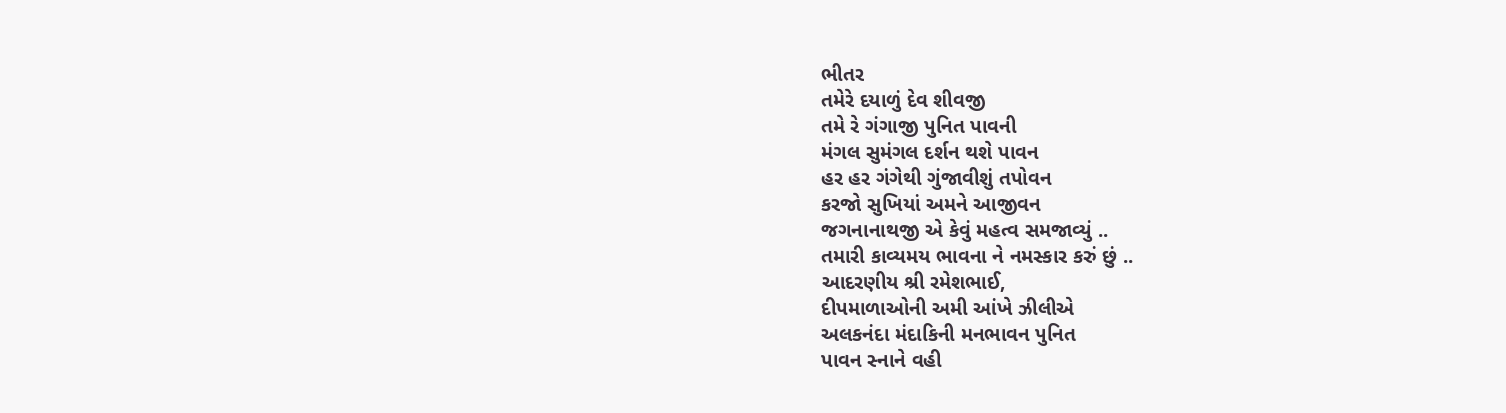ભીતર
તમેરે દયાળું દેવ શીવજી
તમે રે ગંગાજી પુનિત પાવની
મંગલ સુમંગલ દર્શન થશે પાવન
હર હર ગંગેથી ગુંજાવીશું તપોવન
કરજો સુખિયાં અમને આજીવન
જગનાનાથજી એ કેવું મહત્વ સમજાવ્યું ..
તમારી કાવ્યમય ભાવના ને નમસ્કાર કરું છું ..
આદરણીય શ્રી રમેશભાઈ,
દીપમાળાઓની અમી આંખે ઝીલીએ
અલકનંદા મંદાકિની મનભાવન પુનિત
પાવન સ્નાને વહી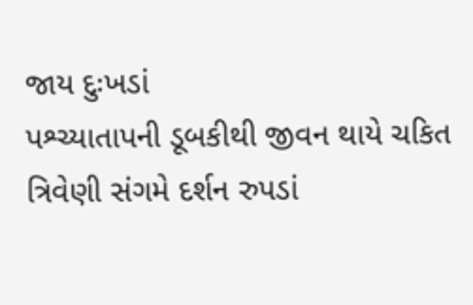જાય દુઃખડાં
પશ્ચ્યાતાપની ડૂબકીથી જીવન થાયે ચકિત
ત્રિવેણી સંગમે દર્શન રુપડાં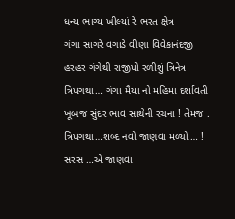ધન્ય ભાગ્ય ખીલ્યાં રે ભરત ક્ષેત્ર
ગંગા સાગરે વગાડે વીણા વિવેકાનંદજી
હરહર ગંગેથી રાજીપો રળીશું ત્રિનેત્ર
ત્રિપગથા… ગંગા મૈયા નો મહિમા દર્શાવતી ખૂબજ સુંદર ભાવ સાથેની રચના ! તેમજ .
ત્રિપગથા…શબ્દ નવો જાણવા મળ્યો… !
સરસ …એ જાણવા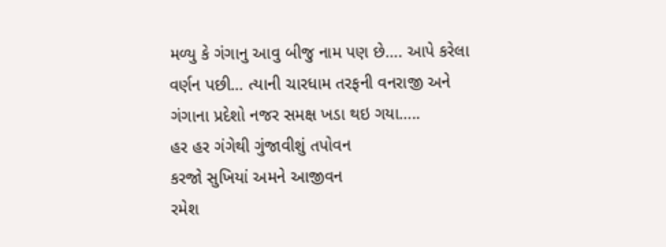મળ્યુ કે ગંગાનુ આવુ બીજુ નામ પણ છે…. આપે કરેલા વર્ણન પછી… ત્યાની ચારધામ તરફની વનરાજી અને ગંગાના પ્રદેશો નજર સમક્ષ ખડા થઇ ગયા…..
હર હર ગંગેથી ગુંજાવીશું તપોવન
કરજો સુખિયાં અમને આજીવન
રમેશ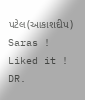પટેલ(આકાશદીપ)
Saras !
Liked it !
DR.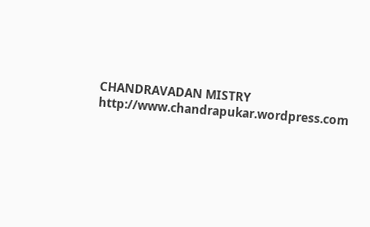CHANDRAVADAN MISTRY
http://www.chandrapukar.wordpress.com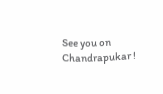See you on Chandrapukar !